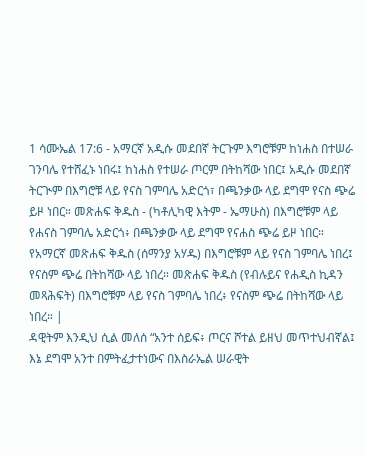1 ሳሙኤል 17:6 - አማርኛ አዲሱ መደበኛ ትርጉም እግሮቹም ከነሐስ በተሠራ ገንባሌ የተሸፈኑ ነበሩ፤ ከነሐስ የተሠራ ጦርም በትከሻው ነበር፤ አዲሱ መደበኛ ትርጒም በእግሮቹ ላይ የናስ ገምባሌ አድርጎ፣ በጫንቃው ላይ ደግሞ የናስ ጭሬ ይዞ ነበር። መጽሐፍ ቅዱስ - (ካቶሊካዊ እትም - ኤማሁስ) በእግሮቹም ላይ የሐናስ ገምባሌ አድርጎ፥ በጫንቃው ላይ ደግሞ የናሐስ ጭሬ ይዞ ነበር። የአማርኛ መጽሐፍ ቅዱስ (ሰማንያ አሃዱ) በእግሮቹም ላይ የናስ ገምባሌ ነበረ፤ የናስም ጭሬ በትከሻው ላይ ነበረ። መጽሐፍ ቅዱስ (የብሉይና የሐዲስ ኪዳን መጻሕፍት) በእግሮቹም ላይ የናስ ገምባሌ ነበረ፥ የናስም ጭሬ በትከሻው ላይ ነበረ። |
ዳዊትም እንዲህ ሲል መለሰ “አንተ ሰይፍ፥ ጦርና ሾተል ይዘህ መጥተህብኛል፤ እኔ ደግሞ አንተ በምትፈታተነውና በእስራኤል ሠራዊት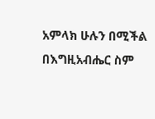አምላክ ሁሉን በሚችል በእግዚአብሔር ስም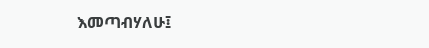እመጣብሃለሁ፤